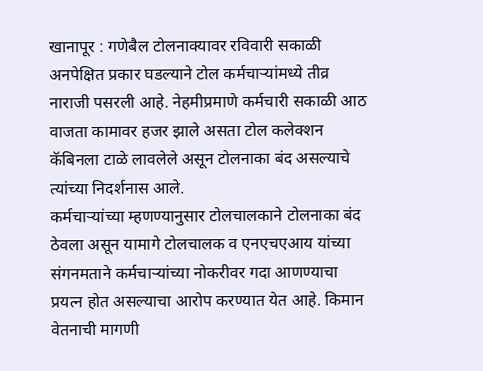खानापूर : गणेबैल टोलनाक्यावर रविवारी सकाळी अनपेक्षित प्रकार घडल्याने टोल कर्मचाऱ्यांमध्ये तीव्र नाराजी पसरली आहे. नेहमीप्रमाणे कर्मचारी सकाळी आठ वाजता कामावर हजर झाले असता टोल कलेक्शन कॅबिनला टाळे लावलेले असून टोलनाका बंद असल्याचे त्यांच्या निदर्शनास आले.
कर्मचाऱ्यांच्या म्हणण्यानुसार टोलचालकाने टोलनाका बंद ठेवला असून यामागे टोलचालक व एनएचएआय यांच्या संगनमताने कर्मचाऱ्यांच्या नोकरीवर गदा आणण्याचा प्रयत्न होत असल्याचा आरोप करण्यात येत आहे. किमान वेतनाची मागणी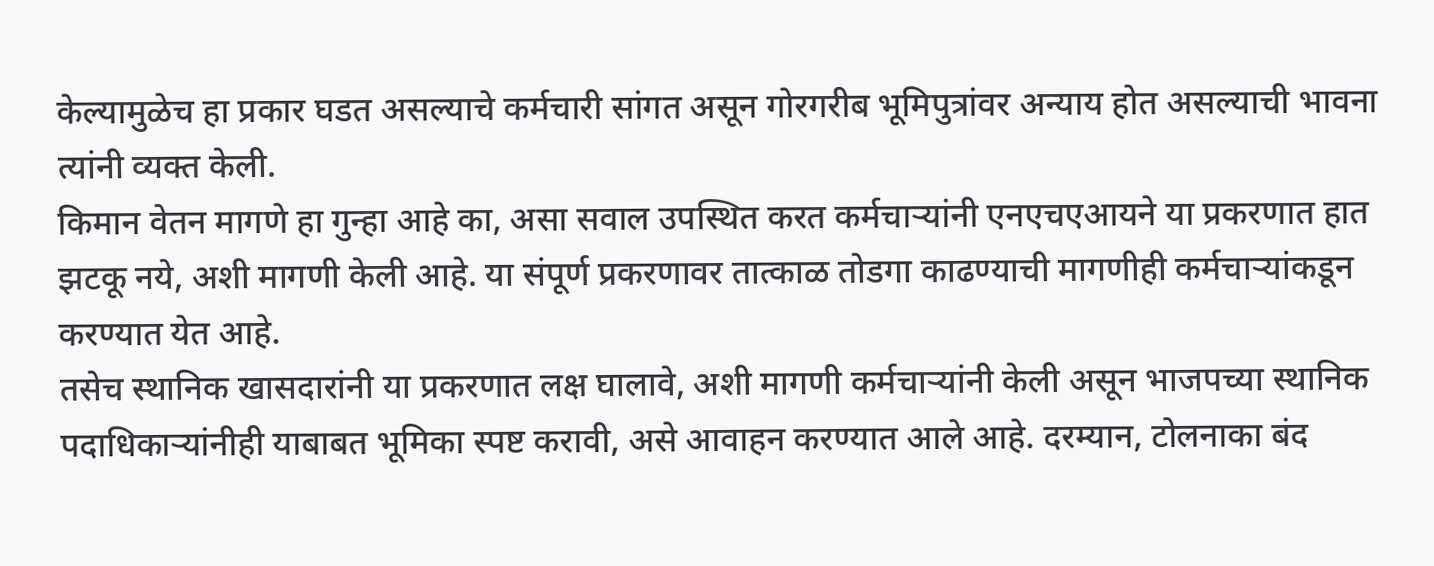केल्यामुळेच हा प्रकार घडत असल्याचे कर्मचारी सांगत असून गोरगरीब भूमिपुत्रांवर अन्याय होत असल्याची भावना त्यांनी व्यक्त केली.
किमान वेतन मागणे हा गुन्हा आहे का, असा सवाल उपस्थित करत कर्मचाऱ्यांनी एनएचएआयने या प्रकरणात हात झटकू नये, अशी मागणी केली आहे. या संपूर्ण प्रकरणावर तात्काळ तोडगा काढण्याची मागणीही कर्मचाऱ्यांकडून करण्यात येत आहे.
तसेच स्थानिक खासदारांनी या प्रकरणात लक्ष घालावे, अशी मागणी कर्मचाऱ्यांनी केली असून भाजपच्या स्थानिक पदाधिकाऱ्यांनीही याबाबत भूमिका स्पष्ट करावी, असे आवाहन करण्यात आले आहे. दरम्यान, टोलनाका बंद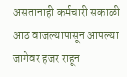असतानाही कर्मचारी सकाळी आठ वाजल्यापासून आपल्या जागेवर हजर राहून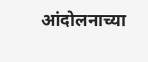आंदोलनाच्या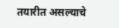तयारीत असल्याचे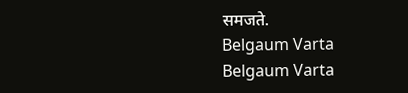समजते.
Belgaum Varta Belgaum Varta